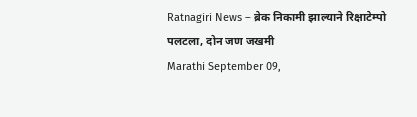Ratnagiri News – ब्रेक निकामी झाल्याने रिक्षाटेम्पो पलटला, दोन जण जखमी
Marathi September 09,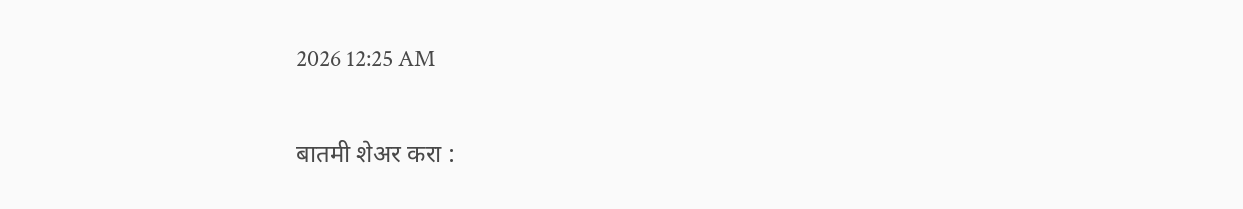2026 12:25 AM

बातमी शेअर करा :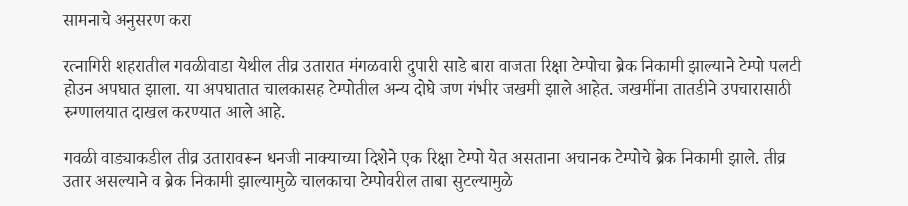सामनाचे अनुसरण करा

रत्नागिरी शहरातील गवळीवाडा येथील तीव्र उतारात मंगळवारी दुपारी साडे बारा वाजता रिक्षा टेम्पोचा ब्रेक निकामी झाल्याने टेम्पो पलटी होउन अपघात झाला. या अपघातात चालकासह टेम्पोतील अन्य दोघे जण गंभीर जखमी झाले आहेत. जखमींना तातडीने उपचारासाठी रुग्णालयात दाखल करण्यात आले आहे.

गवळी वाड्याकडील तीव्र उतारावरून धनजी नाक्याच्या दिशेने एक रिक्षा टेम्पो येत असताना अचानक टेम्पोचे ब्रेक निकामी झाले. तीव्र उतार असल्याने व ब्रेक निकामी झाल्यामुळे चालकाचा टेम्पोवरील ताबा सुटल्यामुळे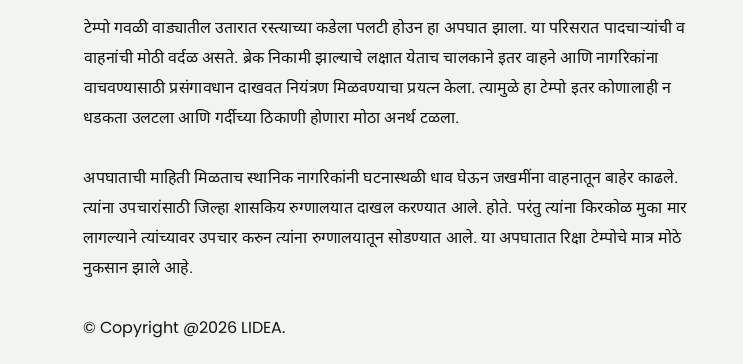टेम्पो गवळी वाड्यातील उतारात रस्त्‍याच्या कडेला पलटी होउन हा अपघात झाला. या परिसरात पादचाऱ्यांची व वाहनांची मोठी वर्दळ असते. ब्रेक निकामी झाल्याचे लक्षात येताच चालकाने इतर वाहने आणि नागरिकांना वाचवण्यासाठी प्रसंगावधान दाखवत नियंत्रण मिळवण्याचा प्रयत्न केला. त्यामुळे हा टेम्पो इतर कोणालाही न धडकता उलटला आणि गर्दीच्या ठिकाणी होणारा मोठा अनर्थ टळला.

अपघाताची माहिती मिळताच स्थानिक नागरिकांनी घटनास्थळी धाव घेऊन जखमींना वाहनातून बाहेर काढले. त्‍यांना उपचारांसाठी जिल्हा शासकिय रुग्णालयात दाखल करण्यात आले. होते. परंतु त्‍यांना किरकोळ मुका मार लागल्याने त्‍यांच्यावर उपचार करुन त्‍यांना रुग्णालयातून सोडण्यात आले. या अपघातात रिक्षा टेम्पोचे मात्र मोठे नुकसान झाले आहे.

© Copyright @2026 LIDEA.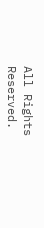All Rights Reserved.